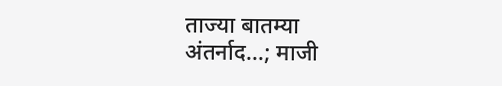ताज्या बातम्या
अंतर्नाद...; माजी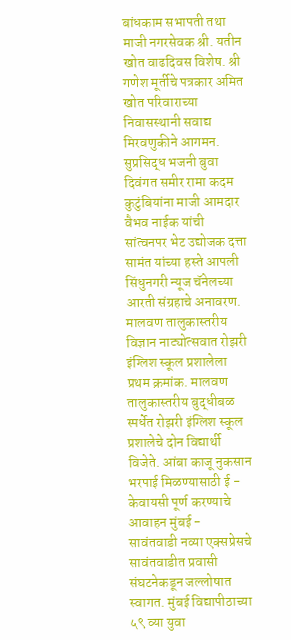बांधकाम सभापती तथा माजी नगरसेवक श्री. यतीन खोत वाढदिवस विशेष. श्री गणेश मूर्तीचे पत्रकार अमित खोत परिवाराच्या निवासस्थानी सवाद्य मिरवणुकीने आगमन. सुप्रसिद्ध भजनी बुवा दिवंगत समीर रामा कदम कुटुंबियांना माजी आमदार वैभव नाईक यांची सांत्वनपर भेट उद्योजक दत्ता सामंत यांच्या हस्ते आपली सिंधुनगरी न्यूज चॅनेलच्या आरती संग्रहाचे अनावरण. मालवण तालुकास्तरीय विज्ञान नाट्योत्सवात रोझरी इंग्लिश स्कूल प्रशालेला प्रथम क्रमांक. मालवण तालुकास्तरीय बुद्धीबळ स्पर्धेत रोझरी इंग्लिश स्कूल प्रशालेचे दोन विद्यार्थी विजेते. आंबा काजू नुकसान भरपाई मिळण्यासाठी ई - केवायसी पूर्ण करण्याचे आवाहन मुंबई - सावंतवाडी नव्या एक्सप्रेसचे सावंतवाडीत प्रवासी संघटनेकडून जल्लोषात स्वागत. मुंबई विद्यापीठाच्या ५९ व्या युवा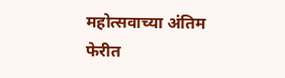महोत्सवाच्या अंतिम फेरीत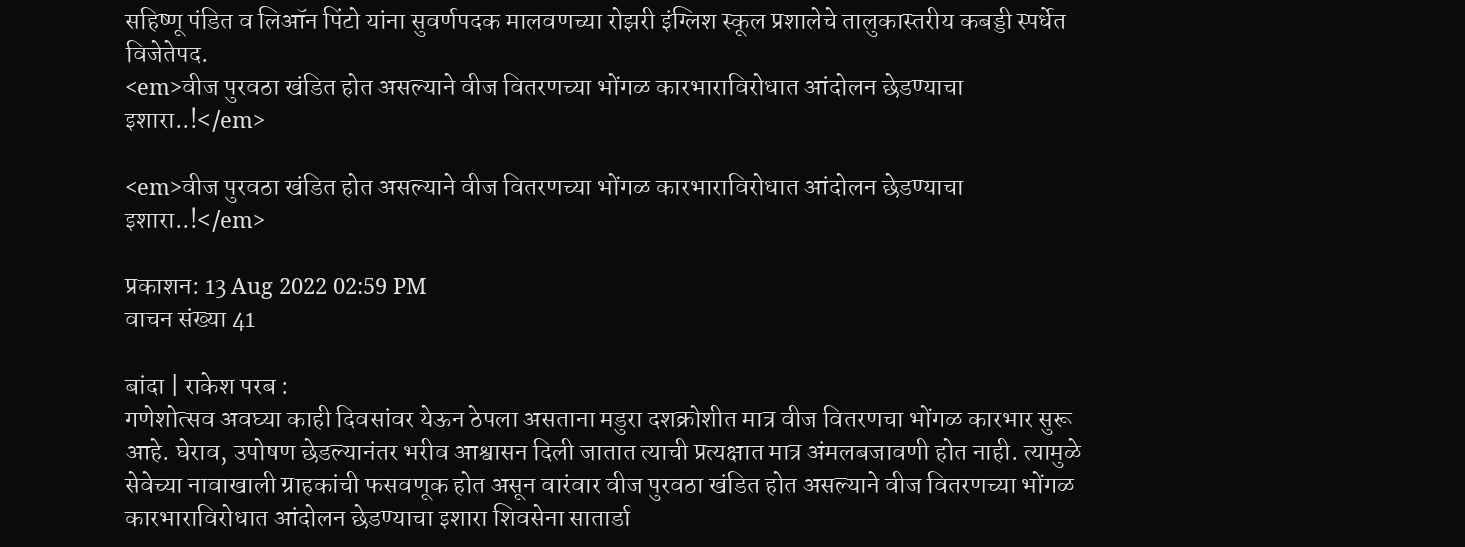सहिष्णू पंडित व लिऑन पिंटो यांना सुवर्णपदक मालवणच्या रोझरी इंग्लिश स्कूल प्रशालेचे तालुकास्तरीय कबड्डी स्पर्धेत विजेतेपद.
<em>वीज पुरवठा खंडित होत असल्याने वीज वितरणच्या भोंगळ कारभाराविरोधात आंदोलन छेडण्याचा इशारा..!</em>

<em>वीज पुरवठा खंडित होत असल्याने वीज वितरणच्या भोंगळ कारभाराविरोधात आंदोलन छेडण्याचा इशारा..!</em>

प्रकाशन: 13 Aug 2022 02:59 PM
वाचन संख्या 41

बांदा | राकेश परब :
गणेशोत्सव अवघ्या काही दिवसांवर येऊन ठेपला असताना मडुरा दशक्रोशीत मात्र वीज वितरणचा भोंगळ कारभार सुरू आहे. घेराव, उपोषण छेडल्यानंतर भरीव आश्वासन दिली जातात त्याची प्रत्यक्षात मात्र अंमलबजावणी होत नाही. त्यामुळे सेवेच्या नावाखाली ग्राहकांची फसवणूक होत असून वारंवार वीज पुरवठा खंडित होत असल्याने वीज वितरणच्या भोंगळ कारभाराविरोधात आंदोलन छेडण्याचा इशारा शिवसेना सातार्डा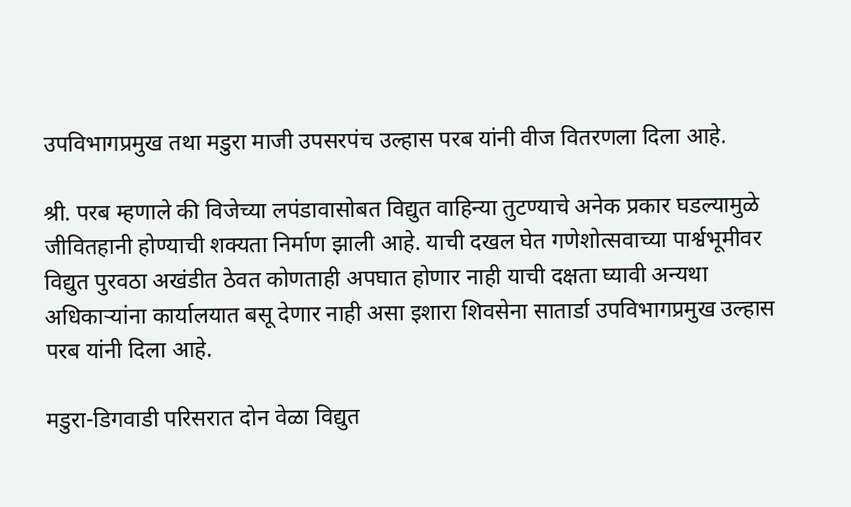उपविभागप्रमुख तथा मडुरा माजी उपसरपंच उल्हास परब यांनी वीज वितरणला दिला आहे.

श्री. परब म्हणाले की विजेच्या लपंडावासोबत विद्युत वाहिन्या तुटण्याचे अनेक प्रकार घडल्यामुळे जीवितहानी होण्याची शक्यता निर्माण झाली आहे. याची दखल घेत गणेशोत्सवाच्या पार्श्वभूमीवर विद्युत पुरवठा अखंडीत ठेवत कोणताही अपघात होणार नाही याची दक्षता घ्यावी अन्यथा अधिकाऱ्यांना कार्यालयात बसू देणार नाही असा इशारा शिवसेना सातार्डा उपविभागप्रमुख उल्हास परब यांनी दिला आहे.

मडुरा-डिगवाडी परिसरात दोन वेळा विद्युत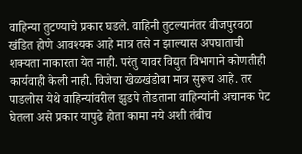वाहिन्या तुटण्याचे प्रकार घडले. वाहिनी तुटल्यानंतर वीजपुरवठा खंडित होणे आवश्यक आहे मात्र तसे न झाल्यास अपघाताची शक्यता नाकारता येत नाही. परंतु यावर विद्युत विभागाने कोणतीही कार्यवाही केली नाही. विजेचा खेळखंडोबा मात्र सुरूच आहे. तर पाडलोस येथे वाहिन्यांवरील झुडपे तोडताना वाहिन्यांनी अचानक पेट घेतला असे प्रकार यापुढे होता कामा नये अशी तंबीच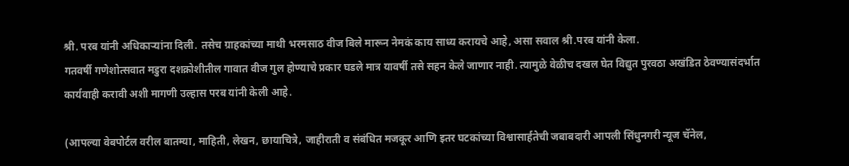श्री. परब यांनी अधिकाऱ्यांना दिली. तसेच ग्राहकांच्या माथी भरमसाठ वीज बिले मारून नेमकं काय साध्य करायचे आहे, असा सवाल श्री.परब यांनी केला.
गतवर्षी गणेशोत्सवात मडुरा दशक्रोशीतील गावात वीज गुल होण्याचे प्रकार घडले मात्र यावर्षी तसे सहन केले जाणार नाही. त्यामुळे वेळीच दखल घेत विद्युत पुरवठा अखंडित ठेवण्यासंदर्भात कार्यवाही करावी अशी मागणी उल्हास परब यांनी केली आहे.

(आपल्या वेबपोर्टल वरील बातम्या, माहिती, लेखन, छायाचित्रे, जाहीराती व संबंधित मजकूर आणि इतर घटकांच्या विश्वासार्हतेची जबाबदारी आपली सिंधुनगरी न्यूज चॅनेल,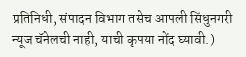प्रतिनिधी, संपादन विभाग तसेच आपली सिंधुनगरी न्यूज चॅनेलची नाही, याची कृपया नोंद घ्यावी.)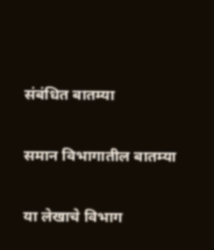संबंधित बातम्या

समान विभागातील बातम्या

या लेखाचे विभाग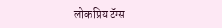लोकप्रिय टॅग्स